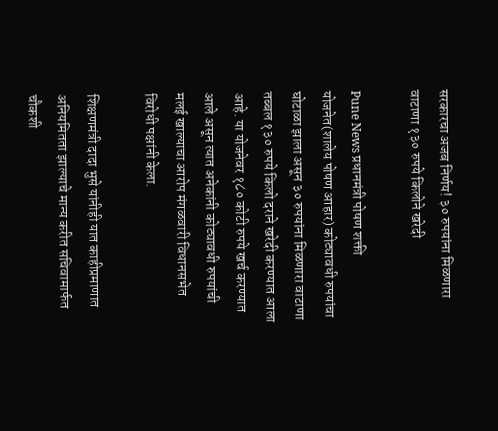सरकारचा अजब निर्णय! ३० रुपयांना मिळणारा वाटाणा १३० रुपये किलोने खरेदी

Pune News प्रधानमंत्री पोषण शक्ती योजनेत(शालेय पोषण आहार) कोट्यावधी रुपयांचा घोटाळा झाला असून ३० रुपयांना मिळणारा वाटाणा तब्बल १३० रुपये किलो दराने खरेदी करण्यात आला आहे. या योजनेवर १८० कोटी रुपये खर्च करण्यात आले असून त्यात अनेकांनी कोट्यावधी रुपयांची मलई खाल्याचा आरोप मंगळवारी विधानसभेत विरोधी पक्षांनी केला.

शिक्षणमंत्री दादा भुसे यांनीही यात काहीप्रमाणात अनियमितता झाल्याचे मान्य करीत सचिवामार्फत चौकशी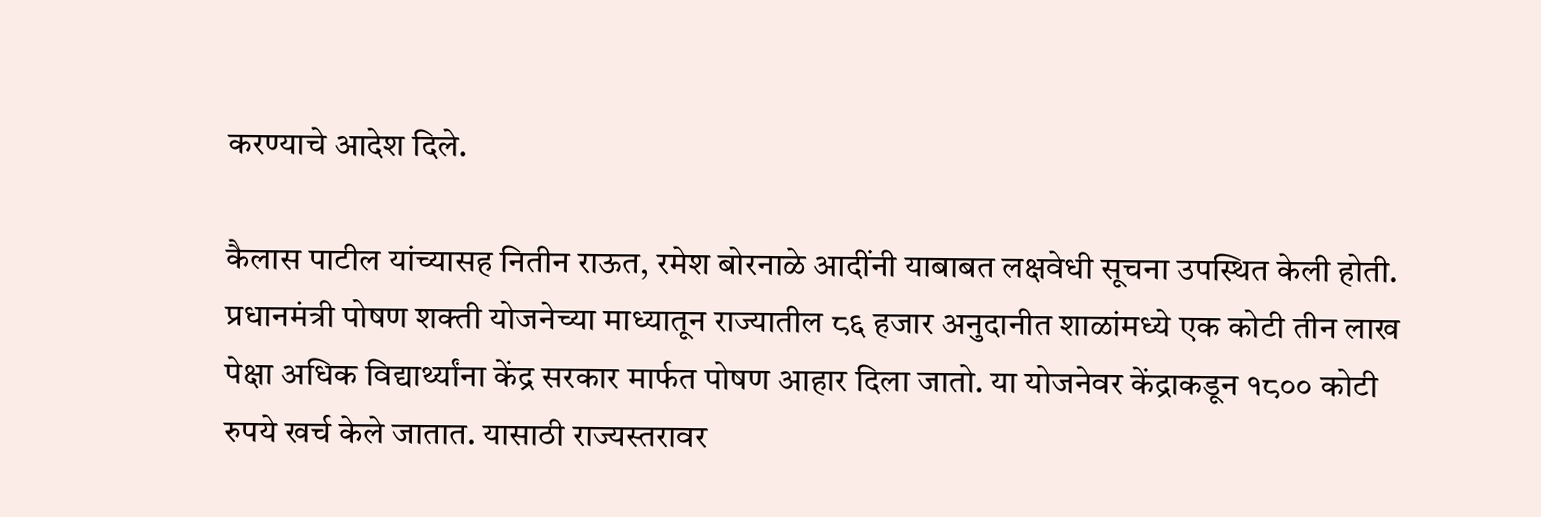करण्याचे आदेश दिले.

कैलास पाटील यांच्यासह नितीन राऊत, रमेश बोरनाळे आदींनी याबाबत लक्षवेधी सूचना उपस्थित केली होती. प्रधानमंत्री पोषण शक्ती योजनेच्या माध्यातून राज्यातील ८६ हजार अनुदानीत शाळांमध्ये एक कोटी तीन लाख पेक्षा अधिक विद्यार्थ्यांना केंद्र सरकार मार्फत पोषण आहार दिला जातो. या योजनेवर केंद्राकडून १८०० कोटी रुपये खर्च केले जातात. यासाठी राज्यस्तरावर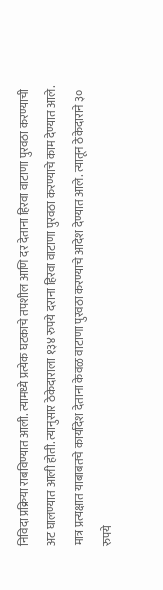निविदा प्रक्रिया राबविण्यात आली. त्यामध्ये प्रत्येक घटकाचे तपशील आणि दर देताना हिरवा वाटाणा पुरवठा करण्याची अट घालण्यात आली होती. त्यानुसार ठेकेदाराला १३४ रुपये दराना हिरवा वाटाणा पुरवठा करण्याचे काम देण्यात आले. मात्र प्रत्यक्षात याबाबतचे कार्यादेश देताना केवळ वाटाणा पुरवठा करण्याचे आदेश देण्यात आले. त्यातून ठेकेदाराने ३० रुपये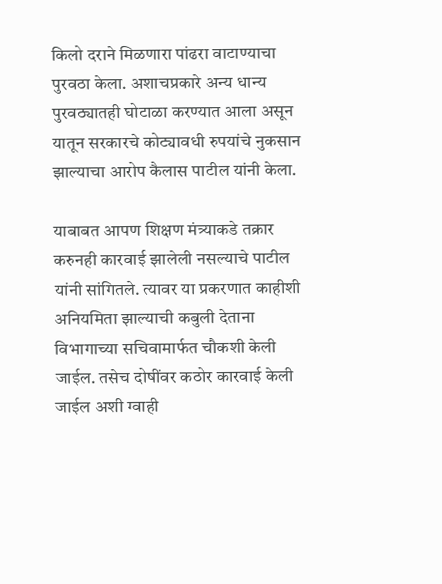किलो दराने मिळणारा पांढरा वाटाण्याचा पुरवठा केला. अशाचप्रकारे अन्य धान्य पुरवठ्यातही घोटाळा करण्यात आला असून यातून सरकारचे कोट्यावधी रुपयांचे नुकसान झाल्याचा आरोप कैलास पाटील यांनी केला.

याबाबत आपण शिक्षण मंत्र्याकडे तक्रार करुनही कारवाई झालेली नसल्याचे पाटील यांनी सांगितले. त्यावर या प्रकरणात काहीशी अनियमिता झाल्याची कबुली देताना विभागाच्या सचिवामार्फत चौकशी केली जाईल. तसेच दोषींवर कठोर कारवाई केली जाईल अशी ग्वाही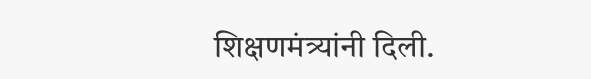शिक्षणमंत्र्यांनी दिली.